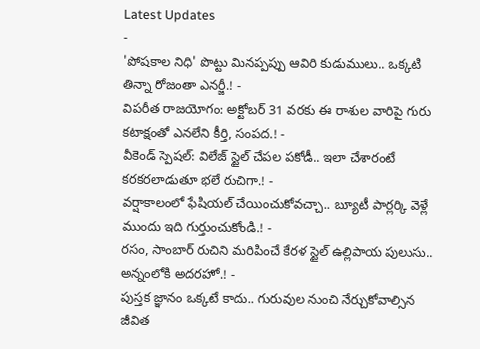Latest Updates
-
'పోషకాల నిధి' పొట్టు మినప్పప్పు ఆవిరి కుడుములు.. ఒక్కటి తిన్నా రోజంతా ఎనర్జీ.! -
విపరీత రాజయోగం: అక్టోబర్ 31 వరకు ఈ రాశుల వారిపై గురు కటాక్షంతో ఎనలేని కీర్తి, సంపద.! -
వీకెండ్ స్పెషల్: విలేజ్ స్టైల్ చేపల పకోడీ.. ఇలా చేశారంటే కరకరలాడుతూ భలే రుచిగా.! -
వర్షాకాలంలో ఫేషియల్ చేయించుకోవచ్చా.. బ్యూటీ పార్లర్కి వెళ్లే ముందు ఇది గుర్తుంచుకోండి.! -
రసం, సాంబార్ రుచిని మరిపించే కేరళ స్టైల్ ఉల్లిపాయ పులుసు.. అన్నంలోకి అదరహో.! -
పుస్తక జ్ఞానం ఒక్కటే కాదు.. గురువుల నుంచి నేర్చుకోవాల్సిన జీవిత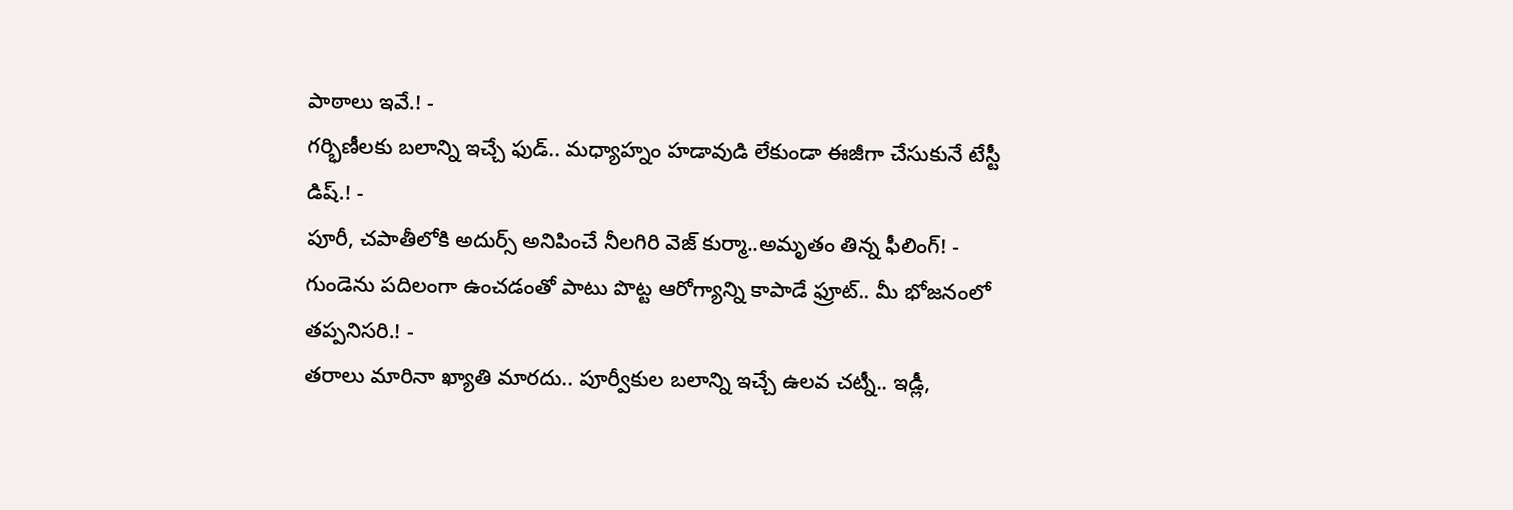పాఠాలు ఇవే.! -
గర్భిణీలకు బలాన్ని ఇచ్చే ఫుడ్.. మధ్యాహ్నం హడావుడి లేకుండా ఈజీగా చేసుకునే టేస్టీ డిష్.! -
పూరీ, చపాతీలోకి అదుర్స్ అనిపించే నీలగిరి వెజ్ కుర్మా..అమృతం తిన్న ఫీలింగ్! -
గుండెను పదిలంగా ఉంచడంతో పాటు పొట్ట ఆరోగ్యాన్ని కాపాడే ఫ్రూట్.. మీ భోజనంలో తప్పనిసరి.! -
తరాలు మారినా ఖ్యాతి మారదు.. పూర్వీకుల బలాన్ని ఇచ్చే ఉలవ చట్నీ.. ఇడ్లీ,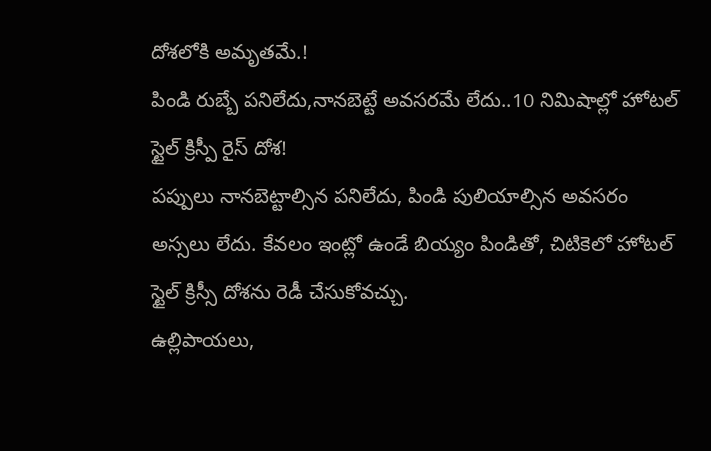దోశలోకి అమృతమే.!
పిండి రుబ్బే పనిలేదు,నానబెట్టే అవసరమే లేదు..10 నిమిషాల్లో హోటల్ స్టైల్ క్రిస్పీ రైస్ దోశ!
పప్పులు నానబెట్టాల్సిన పనిలేదు, పిండి పులియాల్సిన అవసరం అస్సలు లేదు. కేవలం ఇంట్లో ఉండే బియ్యం పిండితో, చిటికెలో హోటల్ స్టైల్ క్రిస్సీ దోశను రెడీ చేసుకోవచ్చు.
ఉల్లిపాయలు,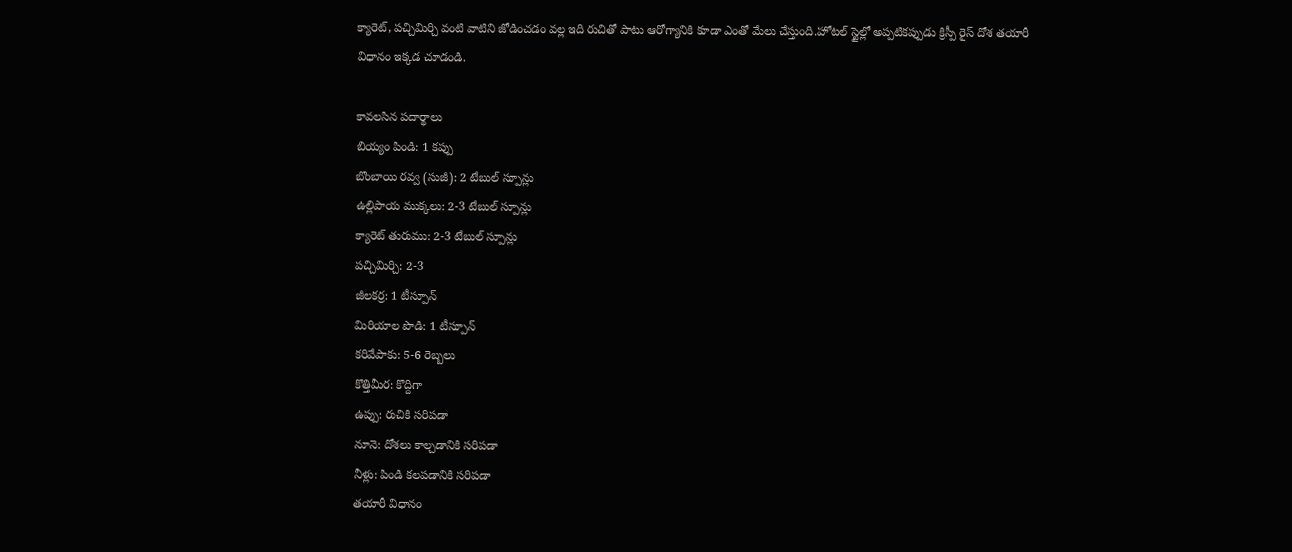క్యారెట్, పచ్చిమిర్చి వంటి వాటిని జోడించడం వల్ల ఇది రుచితో పాటు ఆరోగ్యానికి కూడా ఎంతో మేలు చేస్తుంది.హోటల్ స్టైల్లో అప్పటికప్పుడు క్రిస్పీ రైస్ దోశ తయారీ విధానం ఇక్కడ చూడండి.

కావలసిన పదార్థాలు
బియ్యం పిండి: 1 కప్పు
బొంబాయి రవ్వ (సుజీ): 2 టేబుల్ స్పూన్లు
ఉల్లిపాయ ముక్కలు: 2-3 టేబుల్ స్పూన్లు
క్యారెట్ తురుము: 2-3 టేబుల్ స్పూన్లు
పచ్చిమిర్చి: 2-3
జీలకర్ర: 1 టీస్పూన్
మిరియాల పొడి: 1 టీస్పూన్
కరివేపాకు: 5-6 రెబ్బలు
కొత్తిమీర: కొద్దిగా
ఉప్పు: రుచికి సరిపడా
నూనె: దోశలు కాల్చడానికి సరిపడా
నీళ్లు: పిండి కలపడానికి సరిపడా
తయారీ విధానం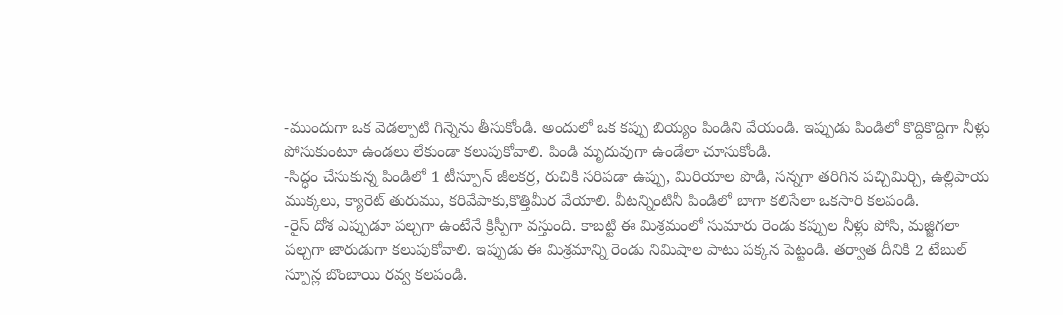-ముందుగా ఒక వెడల్పాటి గిన్నెను తీసుకోండి. అందులో ఒక కప్పు బియ్యం పిండిని వేయండి. ఇప్పుడు పిండిలో కొద్దికొద్దిగా నీళ్లు పోసుకుంటూ ఉండలు లేకుండా కలుపుకోవాలి. పిండి మృదువుగా ఉండేలా చూసుకోండి.
-సిద్ధం చేసుకున్న పిండిలో 1 టీస్పూన్ జీలకర్ర, రుచికి సరిపడా ఉప్పు, మిరియాల పొడి, సన్నగా తరిగిన పచ్చిమిర్చి, ఉల్లిపాయ ముక్కలు, క్యారెట్ తురుము, కరివేపాకు,కొత్తిమీర వేయాలి. వీటన్నింటినీ పిండిలో బాగా కలిసేలా ఒకసారి కలపండి.
-రైస్ దోశ ఎప్పుడూ పల్చగా ఉంటేనే క్రిస్పీగా వస్తుంది. కాబట్టి ఈ మిశ్రమంలో సుమారు రెండు కప్పుల నీళ్లు పోసి, మజ్జిగలా పల్చగా జారుడుగా కలుపుకోవాలి. ఇప్పుడు ఈ మిశ్రమాన్ని రెండు నిమిషాల పాటు పక్కన పెట్టండి. తర్వాత దీనికి 2 టేబుల్ స్పూన్ల బొంబాయి రవ్వ కలపండి.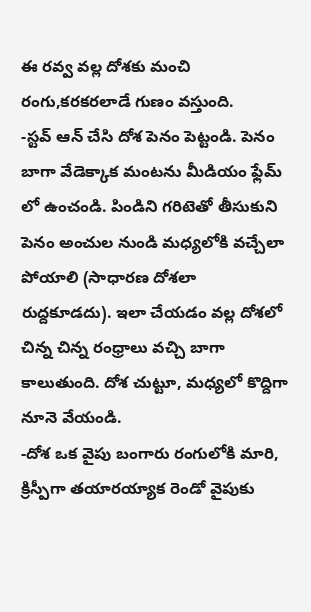ఈ రవ్వ వల్ల దోశకు మంచి రంగు,కరకరలాడే గుణం వస్తుంది.
-స్టవ్ ఆన్ చేసి దోశ పెనం పెట్టండి. పెనం బాగా వేడెక్కాక మంటను మీడియం ఫ్లేమ్ లో ఉంచండి. పిండిని గరిటెతో తీసుకుని పెనం అంచుల నుండి మధ్యలోకి వచ్చేలా పోయాలి (సాధారణ దోశలా రుద్దకూడదు). ఇలా చేయడం వల్ల దోశలో చిన్న చిన్న రంధ్రాలు వచ్చి బాగా కాలుతుంది. దోశ చుట్టూ, మధ్యలో కొద్దిగా నూనె వేయండి.
-దోశ ఒక వైపు బంగారు రంగులోకి మారి, క్రిస్పీగా తయారయ్యాక రెండో వైపుకు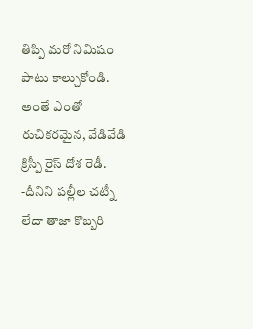తిప్పి మరో నిమిషం పాటు కాల్చుకోండి. అంతే ఎంతో రుచికరమైన, వేడివేడి క్రిస్పీ రైస్ దోశ రెడీ.
-దీనిని పల్లీల చట్నీ లేదా తాజా కొబ్బరి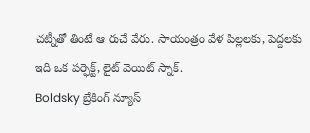చట్నీతో తింటే ఆ రుచే వేరు. సాయంత్రం వేళ పిల్లలకు, పెద్దలకు ఇది ఒక పర్ఫెక్ట్, లైట్ వెయిట్ స్నాక్.
Boldsky బ్రేకింగ్ న్యూస్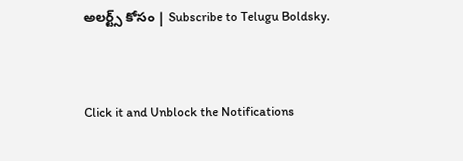అలర్ట్స్ కోసం | Subscribe to Telugu Boldsky.



Click it and Unblock the Notifications